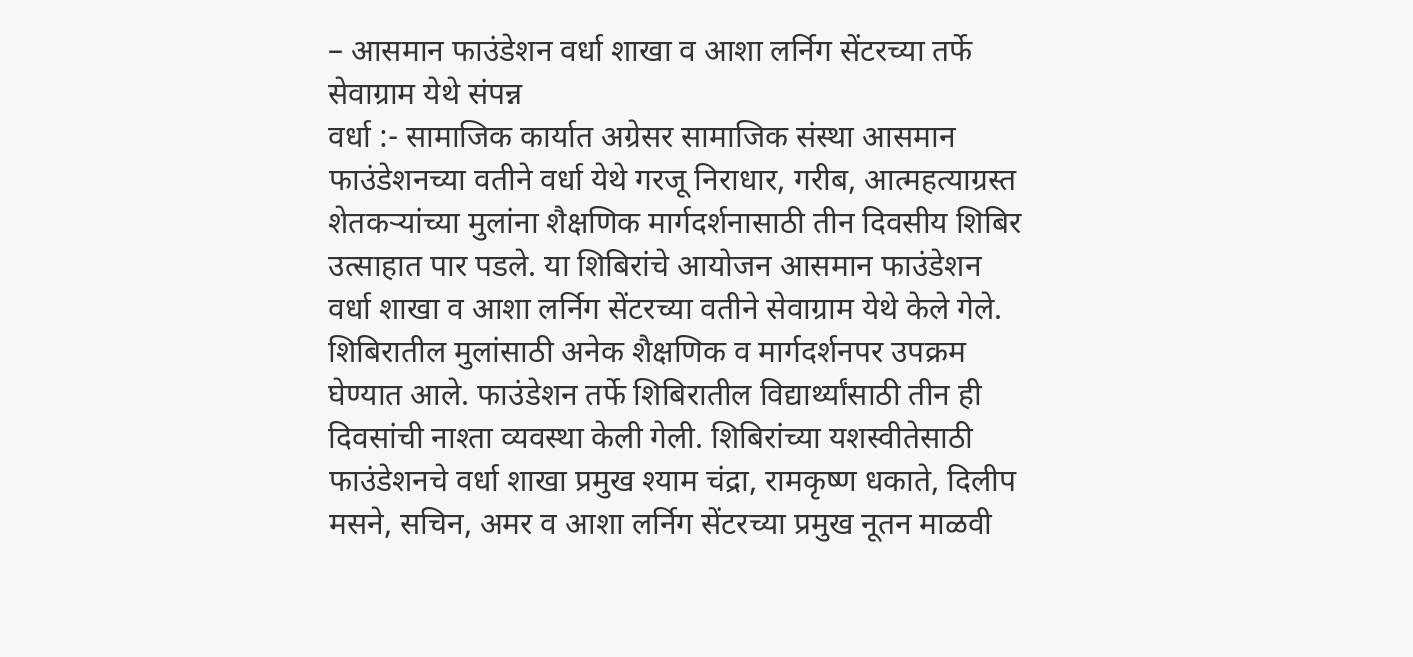– आसमान फाउंडेशन वर्धा शाखा व आशा लर्निग सेंटरच्या तर्फे सेवाग्राम येथे संपन्न
वर्धा :- सामाजिक कार्यात अग्रेसर सामाजिक संस्था आसमान फाउंडेशनच्या वतीने वर्धा येथे गरजू निराधार, गरीब, आत्महत्याग्रस्त शेतकऱ्यांच्या मुलांना शैक्षणिक मार्गदर्शनासाठी तीन दिवसीय शिबिर उत्साहात पार पडले. या शिबिरांचे आयोजन आसमान फाउंडेशन वर्धा शाखा व आशा लर्निग सेंटरच्या वतीने सेवाग्राम येथे केले गेले. शिबिरातील मुलांसाठी अनेक शैक्षणिक व मार्गदर्शनपर उपक्रम घेण्यात आले. फाउंडेशन तर्फे शिबिरातील विद्यार्थ्यांसाठी तीन ही दिवसांची नाश्ता व्यवस्था केली गेली. शिबिरांच्या यशस्वीतेसाठी फाउंडेशनचे वर्धा शाखा प्रमुख श्याम चंद्रा, रामकृष्ण धकाते, दिलीप मसने, सचिन, अमर व आशा लर्निग सेंटरच्या प्रमुख नूतन माळवी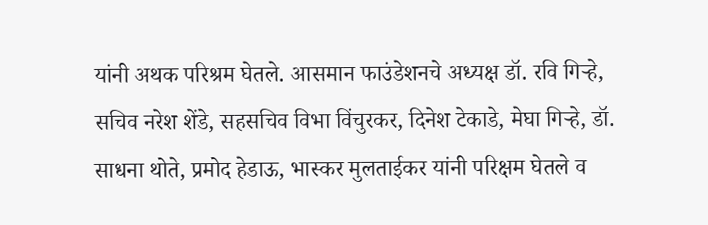यांनी अथक परिश्रम घेतले. आसमान फाउंडेशनचे अध्यक्ष डॉ. रवि गिऱ्हे, सचिव नरेश शेंडे, सहसचिव विभा विंचुरकर, दिनेश टेकाडे, मेघा गिऱ्हे, डॉ. साधना थोते, प्रमोद हेडाऊ, भास्कर मुलताईकर यांनी परिक्षम घेतले व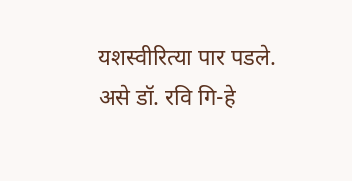यशस्वीरित्या पार पडले. असे डॉ. रवि गि-हे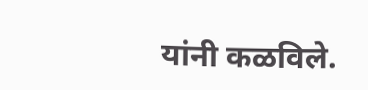यांनी कळविले.